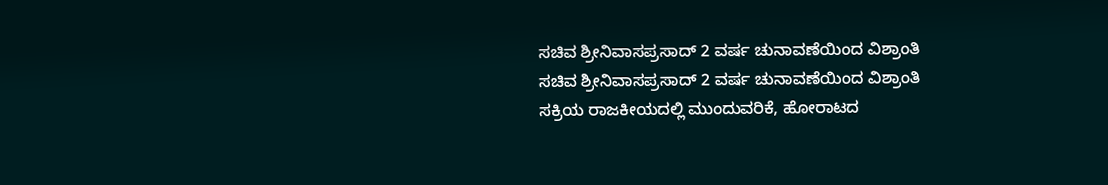ಸಚಿವ ಶ್ರೀನಿವಾಸಪ್ರಸಾದ್ 2 ವರ್ಷ ಚುನಾವಣೆಯಿಂದ ವಿಶ್ರಾಂತಿ
ಸಚಿವ ಶ್ರೀನಿವಾಸಪ್ರಸಾದ್ 2 ವರ್ಷ ಚುನಾವಣೆಯಿಂದ ವಿಶ್ರಾಂತಿ
ಸಕ್ರಿಯ ರಾಜಕೀಯದಲ್ಲಿ ಮುಂದುವರಿಕೆ, ಹೋರಾಟದ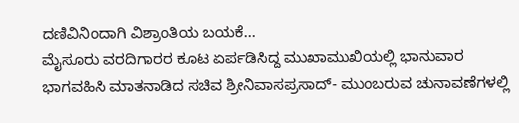ದಣಿವಿನಿಂದಾಗಿ ವಿಶ್ರಾಂತಿಯ ಬಯಕೆ...
ಮೈಸೂರು ವರದಿಗಾರರ ಕೂಟ ಏರ್ಪಡಿಸಿದ್ದ ಮುಖಾಮುಖಿಯಲ್ಲಿ ಭಾನುವಾರ ಭಾಗವಹಿಸಿ ಮಾತನಾಡಿದ ಸಚಿವ ಶ್ರೀನಿವಾಸಪ್ರಸಾದ್- ಮುಂಬರುವ ಚುನಾವಣೆಗಳಲ್ಲಿ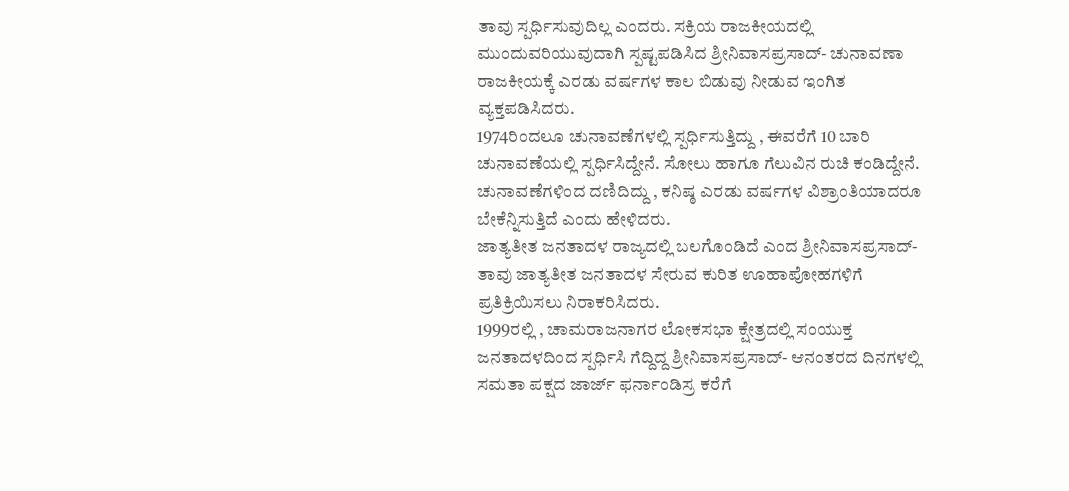ತಾವು ಸ್ಪರ್ಧಿಸುವುದಿಲ್ಲ ಎಂದರು. ಸಕ್ರಿಯ ರಾಜಕೀಯದಲ್ಲಿ ಮುಂದುವರಿಯುವುದಾಗಿ ಸ್ಪಷ್ಟಪಡಿಸಿದ ಶ್ರೀನಿವಾಸಪ್ರಸಾದ್- ಚುನಾವಣಾ ರಾಜಕೀಯಕ್ಕೆ ಎರಡು ವರ್ಷಗಳ ಕಾಲ ಬಿಡುವು ನೀಡುವ ಇಂಗಿತ ವ್ಯಕ್ತಪಡಿಸಿದರು.
1974ರಿಂದಲೂ ಚುನಾವಣೆಗಳಲ್ಲಿ ಸ್ಪರ್ಧಿಸುತ್ತಿದ್ದು , ಈವರೆಗೆ 10 ಬಾರಿ ಚುನಾವಣೆಯಲ್ಲಿ ಸ್ಪರ್ಧಿಸಿದ್ದೇನೆ. ಸೋಲು ಹಾಗೂ ಗೆಲುವಿನ ರುಚಿ ಕಂಡಿದ್ದೇನೆ. ಚುನಾವಣೆಗಳಿಂದ ದಣಿದಿದ್ದು , ಕನಿಷ್ಠ ಎರಡು ವರ್ಷಗಳ ವಿಶ್ರಾಂತಿಯಾದರೂ ಬೇಕೆನ್ನಿಸುತ್ತಿದೆ ಎಂದು ಹೇಳಿದರು.
ಜಾತ್ಯತೀತ ಜನತಾದಳ ರಾಜ್ಯದಲ್ಲಿ ಬಲಗೊಂಡಿದೆ ಎಂದ ಶ್ರೀನಿವಾಸಪ್ರಸಾದ್- ತಾವು ಜಾತ್ಯತೀತ ಜನತಾದಳ ಸೇರುವ ಕುರಿತ ಊಹಾಪೋಹಗಳಿಗೆ ಪ್ರತಿಕ್ರಿಯಿಸಲು ನಿರಾಕರಿಸಿದರು.
1999ರಲ್ಲಿ , ಚಾಮರಾಜನಾಗರ ಲೋಕಸಭಾ ಕ್ಷೇತ್ರದಲ್ಲಿ ಸಂಯುಕ್ತ ಜನತಾದಳದಿಂದ ಸ್ಪರ್ಧಿಸಿ ಗೆದ್ದಿದ್ದ ಶ್ರೀನಿವಾಸಪ್ರಸಾದ್- ಆನಂತರದ ದಿನಗಳಲ್ಲಿ ಸಮತಾ ಪಕ್ಷದ ಜಾರ್ಜ್ ಫರ್ನಾಂಡಿಸ್ರ ಕರೆಗೆ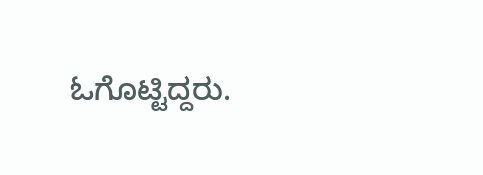ಓಗೊಟ್ಟಿದ್ದರು.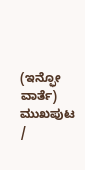(ಇನ್ಫೋ ವಾರ್ತೆ)
ಮುಖಪುಟ /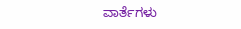ವಾರ್ತೆಗಳು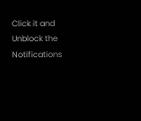Click it and Unblock the Notifications